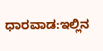ಧಾರವಾಡ:ಇಲ್ಲಿನ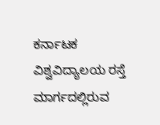ಕರ್ನಾಟಕ ವಿಶ್ವವಿದ್ಯಾಲಯ ರಸ್ತೆ ಮಾರ್ಗದಲ್ಲಿರುವ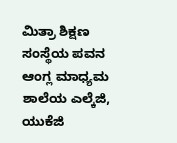ಮಿತ್ರಾ ಶಿಕ್ಷಣ ಸಂಸ್ಥೆಯ ಪವನ ಆಂಗ್ಲ ಮಾಧ್ಯಮ ಶಾಲೆಯ ಎಲ್ಕೆಜಿ, ಯುಕೆಜಿ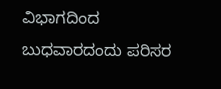ವಿಭಾಗದಿಂದ ಬುಧವಾರದಂದು ಪರಿಸರ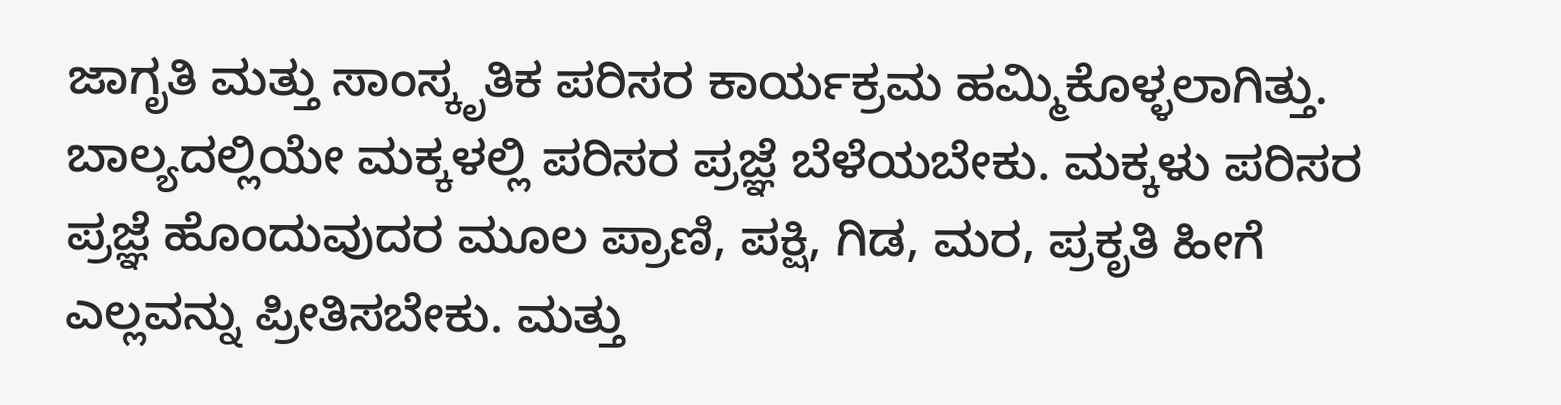ಜಾಗೃತಿ ಮತ್ತು ಸಾಂಸ್ಕೃತಿಕ ಪರಿಸರ ಕಾರ್ಯಕ್ರಮ ಹಮ್ಮಿಕೊಳ್ಳಲಾಗಿತ್ತು.
ಬಾಲ್ಯದಲ್ಲಿಯೇ ಮಕ್ಕಳಲ್ಲಿ ಪರಿಸರ ಪ್ರಜ್ಞೆ ಬೆಳೆಯಬೇಕು. ಮಕ್ಕಳು ಪರಿಸರ ಪ್ರಜ್ಞೆ ಹೊಂದುವುದರ ಮೂಲ ಪ್ರಾಣಿ, ಪಕ್ಷಿ, ಗಿಡ, ಮರ, ಪ್ರಕೃತಿ ಹೀಗೆ ಎಲ್ಲವನ್ನು ಪ್ರೀತಿಸಬೇಕು. ಮತ್ತು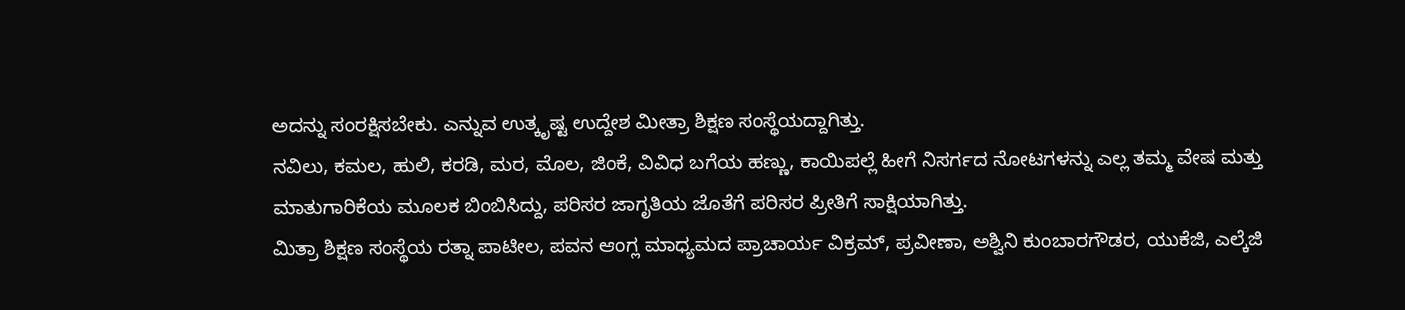ಅದನ್ನು ಸಂರಕ್ಷಿಸಬೇಕು. ಎನ್ನುವ ಉತ್ಕೃಷ್ಟ ಉದ್ದೇಶ ಮೀತ್ರಾ ಶಿಕ್ಷಣ ಸಂಸ್ಥೆಯದ್ದಾಗಿತ್ತು.
ನವಿಲು, ಕಮಲ, ಹುಲಿ, ಕರಡಿ, ಮರ, ಮೊಲ, ಜಿಂಕೆ, ವಿವಿಧ ಬಗೆಯ ಹಣ್ಣು, ಕಾಯಿಪಲ್ಲೆ ಹೀಗೆ ನಿಸರ್ಗದ ನೋಟಗಳನ್ನು ಎಲ್ಲ ತಮ್ಮ ವೇಷ ಮತ್ತು ಮಾತುಗಾರಿಕೆಯ ಮೂಲಕ ಬಿಂಬಿಸಿದ್ದು, ಪರಿಸರ ಜಾಗೃತಿಯ ಜೊತೆಗೆ ಪರಿಸರ ಪ್ರೀತಿಗೆ ಸಾಕ್ಷಿಯಾಗಿತ್ತು.
ಮಿತ್ರಾ ಶಿಕ್ಷಣ ಸಂಸ್ಥೆಯ ರತ್ನಾ ಪಾಟೀಲ, ಪವನ ಆಂಗ್ಲ ಮಾಧ್ಯಮದ ಪ್ರಾಚಾರ್ಯ ವಿಕ್ರಮ್, ಪ್ರವೀಣಾ, ಅಶ್ವಿನಿ ಕುಂಬಾರಗೌಡರ, ಯುಕೆಜಿ, ಎಲ್ಕೆಜಿ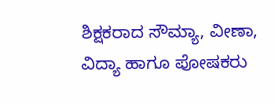ಶಿಕ್ಷಕರಾದ ಸೌಮ್ಯಾ, ವೀಣಾ, ವಿದ್ಯಾ ಹಾಗೂ ಪೋಷಕರು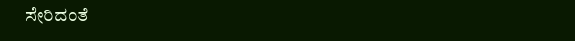ಸೇರಿದಂತೆ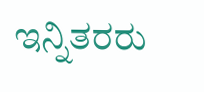ಇನ್ನಿತರರು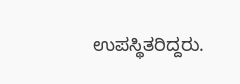ಉಪಸ್ಥಿತರಿದ್ದರು.